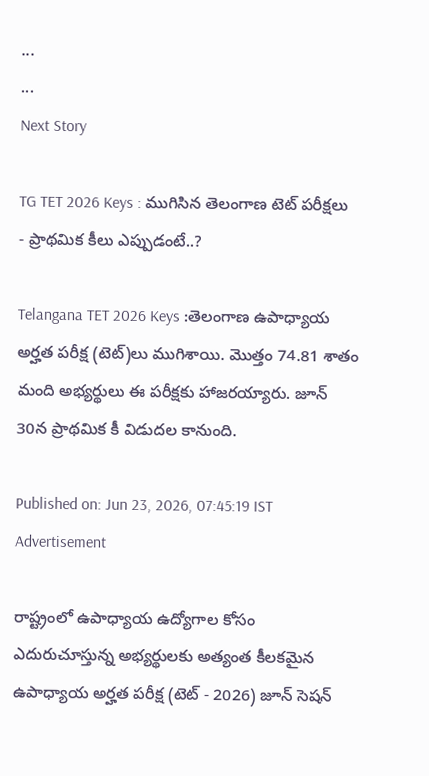...
...
Next Story

TG TET 2026 Keys : ముగిసిన తెలంగాణ టెట్ పరీక్షలు - ప్రాథమిక కీలు ఎప్పుడంటే..?

Telangana TET 2026 Keys :తెలంగాణ ఉపాధ్యాయ అర్హత పరీక్ష (టెట్)లు ముగిశాయి. మొత్తం 74.81 శాతం మంది అభ్యర్థులు ఈ పరీక్షకు హాజరయ్యారు. జూన్ 30న ప్రాథమిక కీ విడుదల కానుంది.

Published on: Jun 23, 2026, 07:45:19 IST
Advertisement

రాష్ట్రంలో ఉపాధ్యాయ ఉద్యోగాల కోసం ఎదురుచూస్తున్న అభ్యర్థులకు అత్యంత కీలకమైన ఉపాధ్యాయ అర్హత పరీక్ష (టెట్ - 2026) జూన్ సెషన్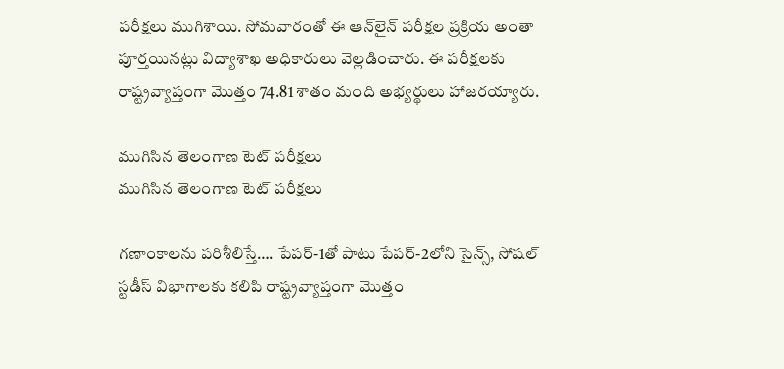పరీక్షలు ముగిశాయి. సోమవారంతో ఈ ఆన్‌లైన్ పరీక్షల ప్రక్రియ అంతా పూర్తయినట్లు విద్యాశాఖ అధికారులు వెల్లడించారు. ఈ పరీక్షలకు రాష్ట్రవ్యాప్తంగా మొత్తం 74.81 శాతం మంది అభ్యర్థులు హాజరయ్యారు.

ముగిసిన తెలంగాణ టెట్ పరీక్షలు
ముగిసిన తెలంగాణ టెట్ పరీక్షలు

గణాంకాలను పరిశీలిస్తే…. పేపర్-1తో పాటు పేపర్-2లోని సైన్స్, సోషల్ స్టడీస్ విభాగాలకు కలిపి రాష్ట్రవ్యాప్తంగా మొత్తం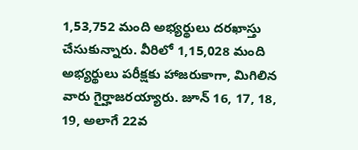1,53,752 మంది అభ్యర్థులు దరఖాస్తు చేసుకున్నారు. వీరిలో 1,15,028 మంది అభ్యర్థులు పరీక్షకు హాజరుకాగా, మిగిలిన వారు గైర్హాజరయ్యారు. జూన్ 16, 17, 18, 19, అలాగే 22వ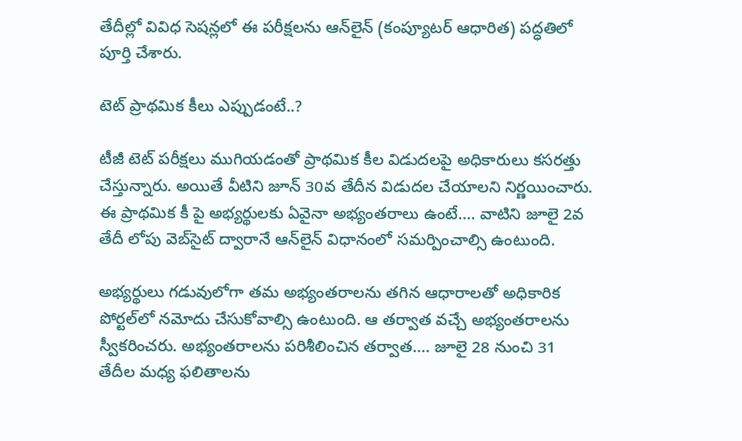తేదీల్లో వివిధ సెషన్లలో ఈ పరీక్షలను ఆన్‌లైన్ (కంప్యూటర్ ఆధారిత) పద్ధతిలో పూర్తి చేశారు.

టెట్ ప్రాథమిక కీలు ఎప్పుడంటే..?

టీజీ టెట్ పరీక్షలు ముగియడంతో ప్రాథమిక కీల విడుదలపై అధికారులు కసరత్తు చేస్తున్నారు. అయితే వీటిని జూన్ 30వ తేదీన విడుదల చేయాలని నిర్ణయించారు. ఈ ప్రాథమిక కీ పై అభ్యర్థులకు ఏవైనా అభ్యంతరాలు ఉంటే…. వాటిని జూలై 2వ తేదీ లోపు వెబ్‌సైట్ ద్వారానే ఆన్‌లైన్ విధానంలో సమర్పించాల్సి ఉంటుంది.

అభ్యర్థులు గడువులోగా తమ అభ్యంతరాలను తగిన ఆధారాలతో అధికారిక పోర్టల్‌లో నమోదు చేసుకోవాల్సి ఉంటుంది. ఆ తర్వాత వచ్చే అభ్యంతరాలను స్వీకరించరు. అభ్యంతరాలను పరిశీలించిన తర్వాత…. జూలై 28 నుంచి 31 తేదీల మధ్య ఫలితాలను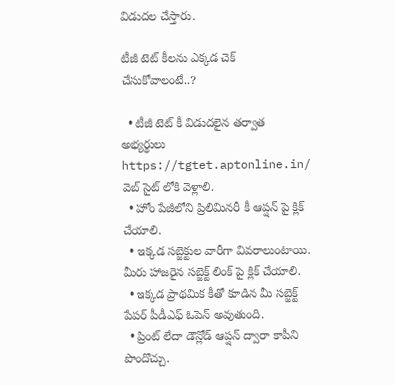విడుదల చేస్తారు.

టీజీ టెట్ కీలను ఎక్కడ చెక్ చేసుకోవాలంటే..?

  • టీజీ టెట్ కీ విడుదలైన తర్వాత అభ్యర్థులు https://tgtet.aptonline.in/ వెబ్ సైట్ లోకి వెళ్లాలి.
  • హోం పేజీలోని ప్రిలిమినరీ కీ ఆప్షన్ పై క్లిక్ చేయాలి.
  • ఇక్కడ సబ్జెక్టుల వారీగా వివరాలుంటాయి. మీరు హాజరైన సబ్జెక్ట్ లింక్ పై క్లిక్ చేయాలి.
  • ఇక్కడ ప్రాథమిక కీతో కూడిన మీ సబ్జెక్ట్ పేపర్ పీడీఎఫ్ ఓపెన్ అవుతుంది.
  • ప్రింట్ లేదా డౌన్లోడ్ ఆప్షన్ ద్వారా కాపీని పొందొచ్చు.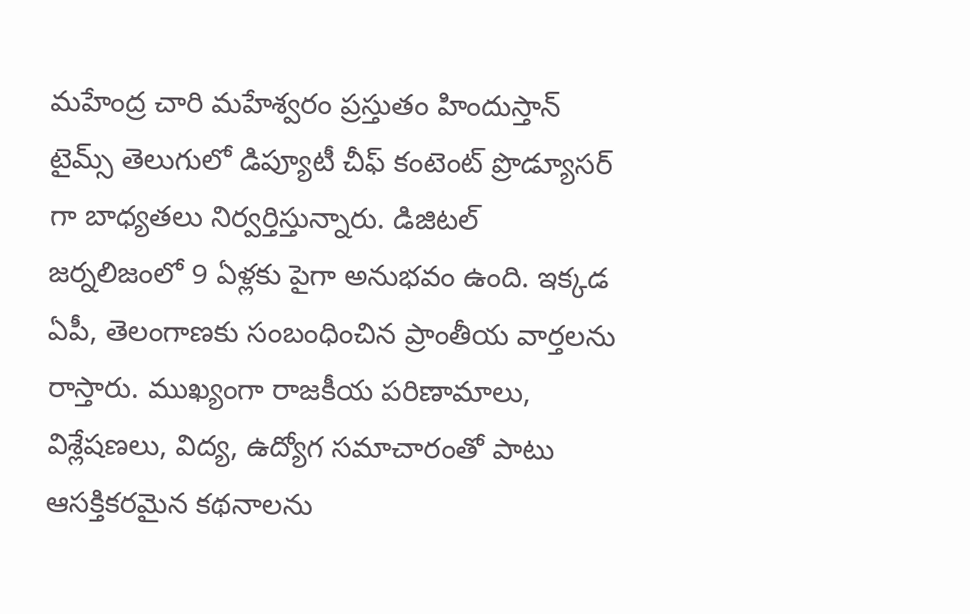మహేంద్ర చారి మహేశ్వరం ప్రస్తుతం హిందుస్తాన్ టైమ్స్ తెలుగులో డిప్యూటీ చీఫ్ కంటెంట్ ప్రొడ్యూసర్ గా బాధ్యతలు నిర్వర్తిస్తున్నారు. డిజిటల్ జర్నలిజంలో 9 ఏళ్లకు పైగా అనుభవం ఉంది. ఇక్కడ ఏపీ, తెలంగాణకు సంబంధించిన ప్రాంతీయ వార్తలను రాస్తారు. ముఖ్యంగా రాజకీయ పరిణామాలు, విశ్లేషణలు, విద్య, ఉద్యోగ సమాచారంతో పాటు ఆసక్తికరమైన కథనాలను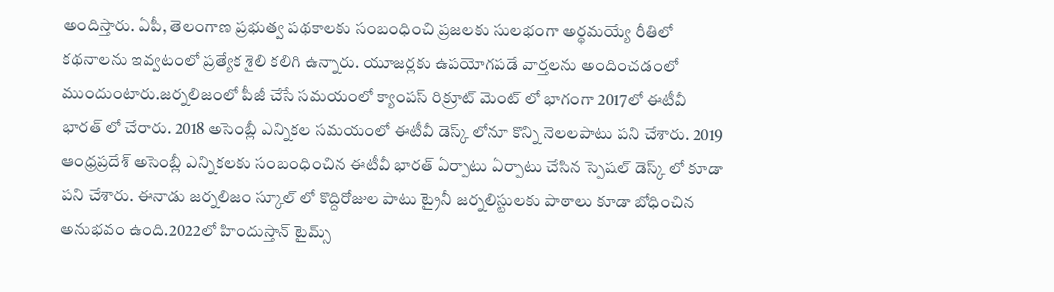అందిస్తారు. ఏపీ, తెలంగాణ ప్రభుత్వ పథకాలకు సంబంధించి ప్రజలకు సులభంగా అర్థమయ్యే రీతిలో కథనాలను ఇవ్వటంలో ప్రత్యేక శైలి కలిగి ఉన్నారు. యూజర్లకు ఉపయోగపడే వార్తలను అందించడంలో ముందుంటారు.జర్నలిజంలో పీజీ చేసే సమయంలో క్యాంపస్ రిక్రూట్ మెంట్ లో భాగంగా 2017లో ఈటీవీ భారత్ లో చేరారు. 2018 అసెంబ్లీ ఎన్నికల సమయంలో ఈటీవీ డెస్క్ లోనూ కొన్ని నెలలపాటు పని చేశారు. 2019 ఆంధ్రప్రదేశ్ అసెంబ్లీ ఎన్నికలకు సంబంధించిన ఈటీవీ భారత్ ఏర్పాటు ఏర్పాటు చేసిన స్పెషల్ డెస్క్ లో కూడా పని చేశారు. ఈనాడు జర్నలిజం స్కూల్ లో కొద్దిరోజుల పాటు ట్రైనీ జర్నలిస్టులకు పాఠాలు కూడా బోధించిన అనుభవం ఉంది.2022లో హిందుస్తాన్ టైమ్స్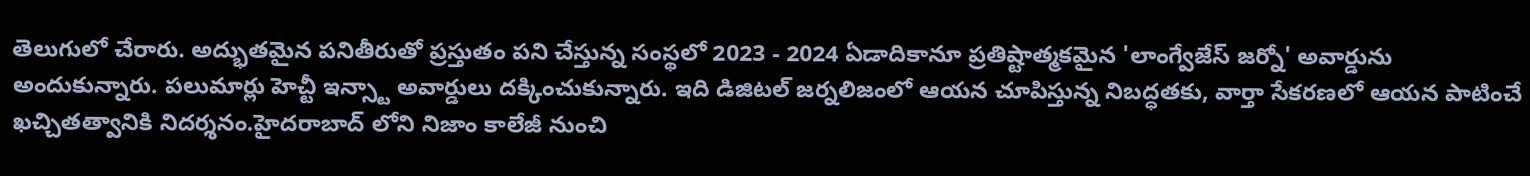తెలుగులో చేరారు. అద్భుతమైన పనితీరుతో ప్రస్తుతం పని చేస్తున్న సంస్థలో 2023 - 2024 ఏడాదికానూ ప్రతిష్టాత్మకమైన 'లాంగ్వేజేస్ జర్నో' అవార్డును అందుకున్నారు. పలుమార్లు హెచ్టీ ఇన్స్టా అవార్డులు దక్కించుకున్నారు. ఇది డిజిటల్ జర్నలిజంలో ఆయన చూపిస్తున్న నిబద్ధతకు, వార్తా సేకరణలో ఆయన పాటించే ఖచ్చితత్వానికి నిదర్శనం.హైదరాబాద్ లోని నిజాం కాలేజీ నుంచి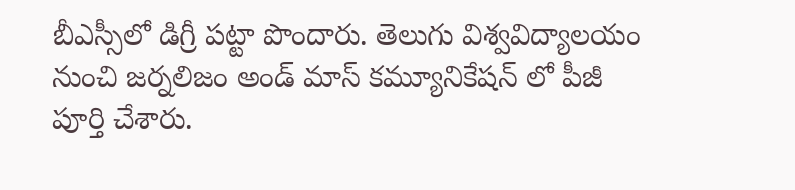బీఎస్సీలో డిగ్రీ పట్టా పొందారు. తెలుగు విశ్వవిద్యాలయం నుంచి జర్నలిజం అండ్ మాస్ కమ్యూనికేషన్ లో పీజీ పూర్తి చేశారు.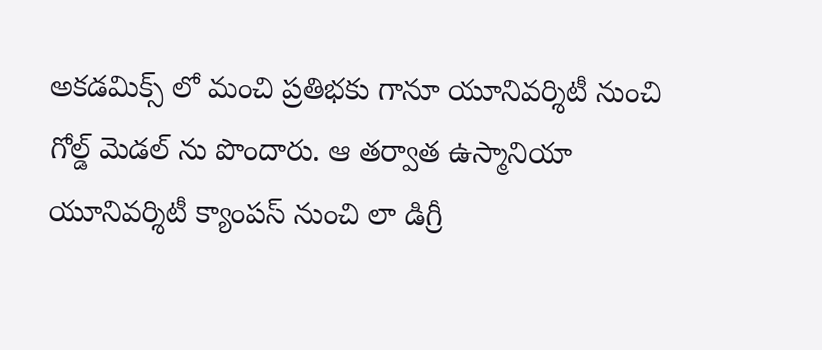అకడమిక్స్ లో మంచి ప్రతిభకు గానూ యూనివర్శిటీ నుంచి గోల్డ్ మెడల్ ను పొందారు. ఆ తర్వాత ఉస్మానియా యూనివర్శిటీ క్యాంపస్ నుంచి లా డిగ్రీ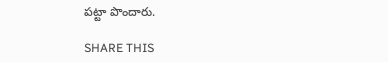పట్టా పొందారు.

SHARE THIS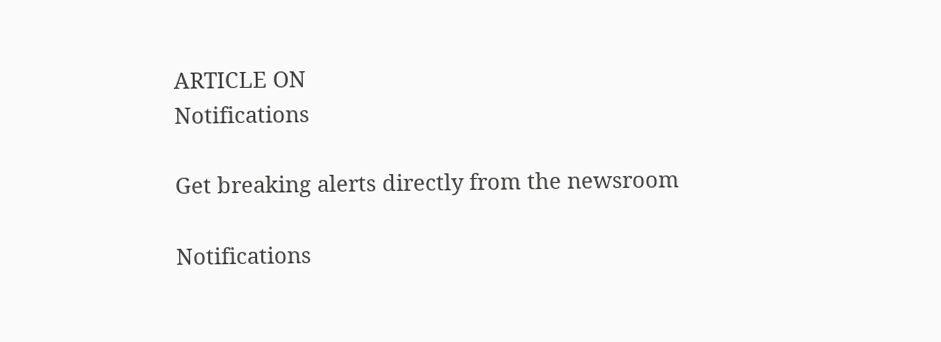ARTICLE ON
Notifications

Get breaking alerts directly from the newsroom

Notifications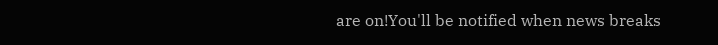are on!You'll be notified when news breaks